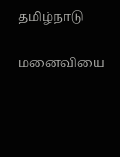தமிழ்நாடு

மனைவியை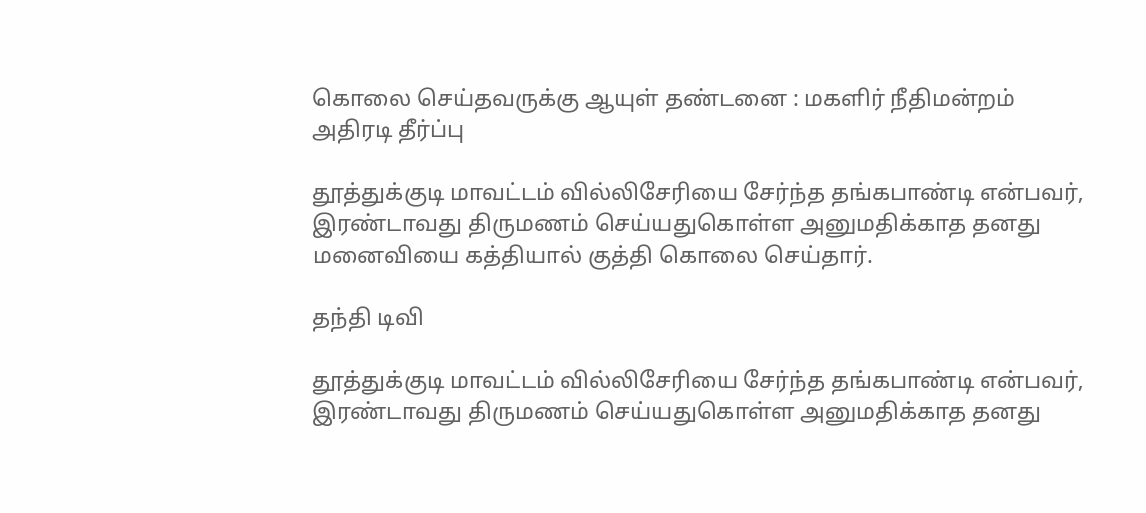கொலை செய்தவருக்கு ஆயுள் தண்டனை : மகளிர் நீதிமன்றம் அதிரடி தீர்ப்பு

தூத்துக்குடி மாவட்டம் வில்லிசேரியை சேர்ந்த தங்கபாண்டி என்பவர், இரண்டாவது திருமணம் செய்யதுகொள்ள அனுமதிக்காத தனது மனைவியை கத்தியால் குத்தி கொலை செய்தார்.

தந்தி டிவி

தூத்துக்குடி மாவட்டம் வில்லிசேரியை சேர்ந்த தங்கபாண்டி என்பவர், இரண்டாவது திருமணம் செய்யதுகொள்ள அனுமதிக்காத தனது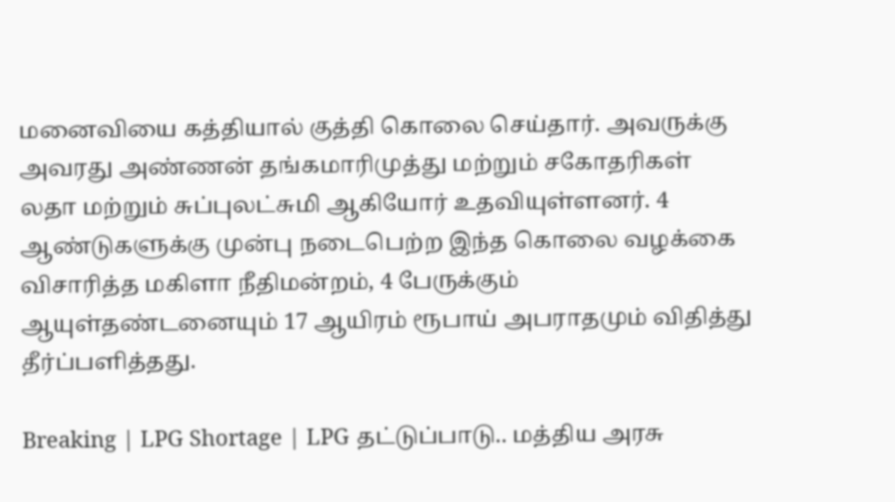மனைவியை கத்தியால் குத்தி கொலை செய்தார். அவருக்கு அவரது அண்ணன் தங்கமாரிமுத்து மற்றும் சகோதரிகள் லதா மற்றும் சுப்புலட்சுமி ஆகியோர் உதவியுள்ளனர். 4 ஆண்டுகளுக்கு முன்பு நடைபெற்ற இந்த கொலை வழக்கை விசாரித்த மகிளா நீதிமன்றம், 4 பேருக்கும் ஆயுள்தண்டனையும் 17 ஆயிரம் ரூபாய் அபராதமும் விதித்து தீர்ப்பளித்தது.

Breaking | LPG Shortage | LPG தட்டுப்பாடு.. மத்திய அரசு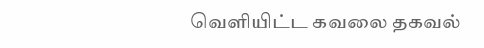வெளியிட்ட கவலை தகவல்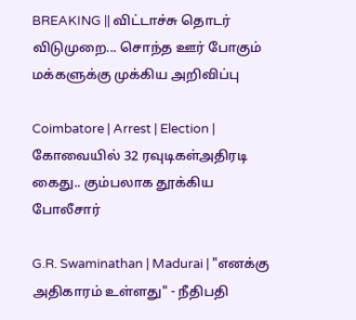BREAKING || விட்டாச்சு தொடர் விடுமுறை... சொந்த ஊர் போகும் மக்களுக்கு முக்கிய அறிவிப்பு

Coimbatore | Arrest | Election | கோவையில் 32 ரவுடிகள்அதிரடி கைது.. கும்பலாக தூக்கிய போலீசார்

G.R. Swaminathan | Madurai | "எனக்கு அதிகாரம் உள்ளது" - நீதிபதி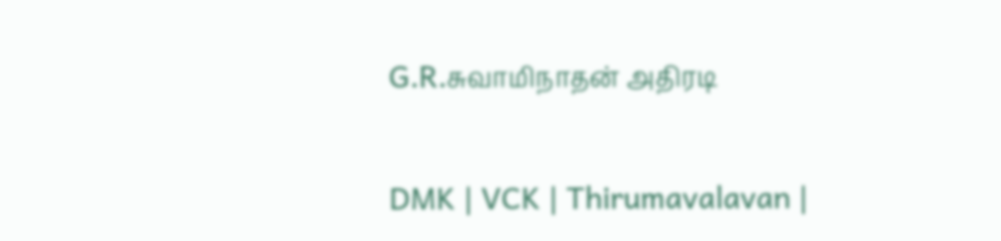G.R.சுவாமிநாதன் அதிரடி

DMK | VCK | Thirumavalavan |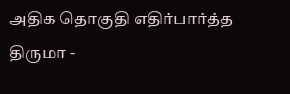அதிக தொகுதி எதிர்பார்த்த திருமா -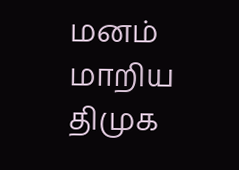மனம் மாறிய திமுக